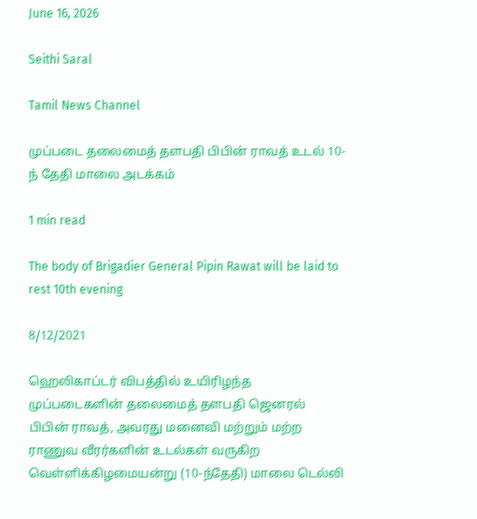June 16, 2026

Seithi Saral

Tamil News Channel

முப்படை தலைமைத் தளபதி பிபின் ராவத் உடல் 10-ந் தேதி மாலை அடக்கம்

1 min read

The body of Brigadier General Pipin Rawat will be laid to rest 10th evening

8/12/2021

ஹெலிகாப்டர் விபத்தில் உயிரிழந்த முப்படைகளின் தலைமைத் தளபதி ஜெனரல் பிபின் ராவத், அவரது மனைவி மற்றும் மற்ற ராணுவ வீரர்களின் உடல்கள் வருகிற வெள்ளிக்கிழமையன்று (10-ந்தேதி) மாலை டெல்லி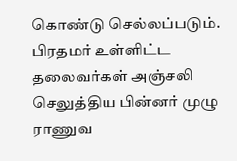கொண்டு செல்லப்படும். பிரதமர் உள்ளிட்ட தலைவர்கள் அஞ்சலி செலுத்திய பின்னர் முழு ராணுவ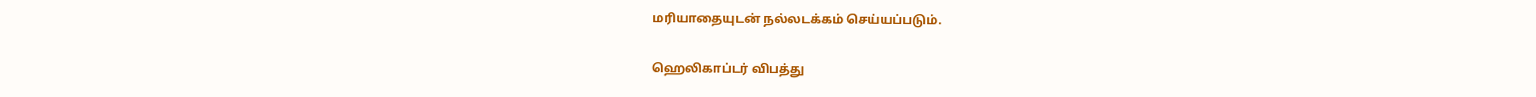மரியாதையுடன் நல்லடக்கம் செய்யப்படும்.

ஹெலிகாப்டர் விபத்து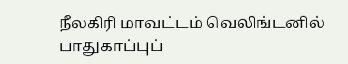நீலகிரி மாவட்டம் வெலிங்டனில் பாதுகாப்புப்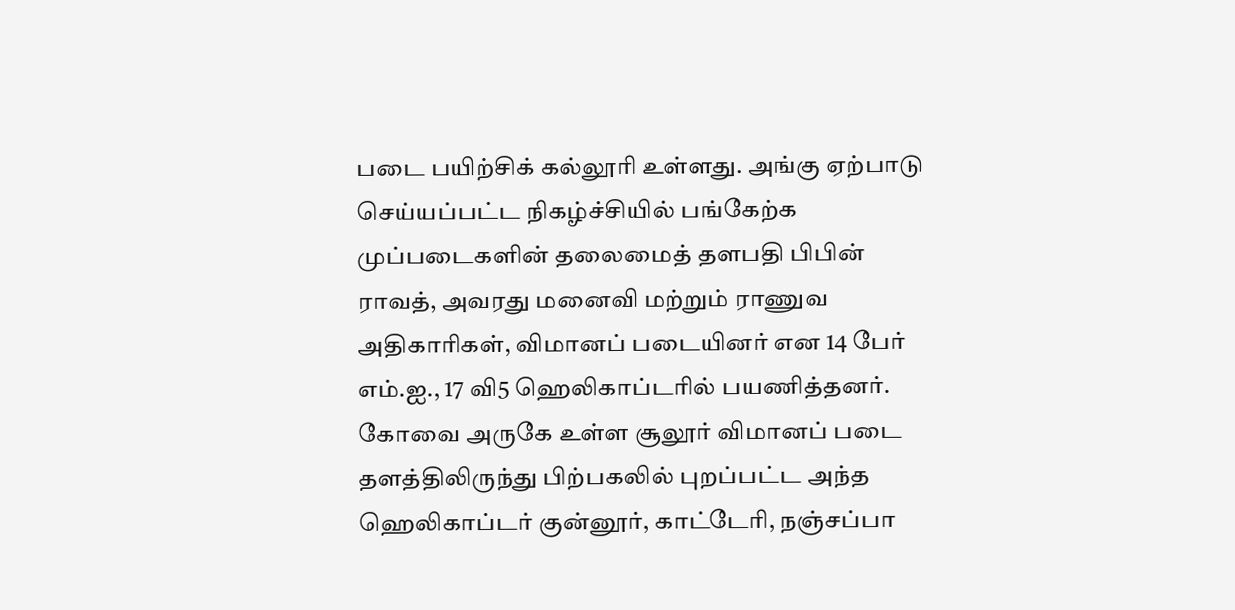படை பயிற்சிக் கல்லூரி உள்ளது. அங்கு ஏற்பாடு செய்யப்பட்ட நிகழ்ச்சியில் பங்கேற்க முப்படைகளின் தலைமைத் தளபதி பிபின் ராவத், அவரது மனைவி மற்றும் ராணுவ அதிகாரிகள், விமானப் படையினர் என 14 பேர் எம்.ஐ., 17 வி5 ஹெலிகாப்டரில் பயணித்தனர். கோவை அருகே உள்ள சூலூர் விமானப் படை தளத்திலிருந்து பிற்பகலில் புறப்பட்ட அந்த ஹெலிகாப்டர் குன்னூர், காட்டேரி, நஞ்சப்பா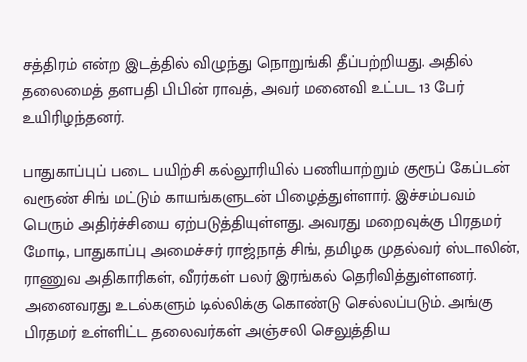சத்திரம் என்ற இடத்தில் விழுந்து நொறுங்கி தீப்பற்றியது. அதில் தலைமைத் தளபதி பிபின் ராவத், அவர் மனைவி உட்பட 13 பேர் உயிரிழந்தனர்.

பாதுகாப்புப் படை பயிற்சி கல்லூரியில் பணியாற்றும் குரூப் கேப்டன் வரூண் சிங் மட்டும் காயங்களுடன் பிழைத்துள்ளார். இச்சம்பவம் பெரும் அதிர்ச்சியை ஏற்படுத்தியுள்ளது. அவரது மறைவுக்கு பிரதமர் மோடி, பாதுகாப்பு அமைச்சர் ராஜ்நாத் சிங், தமிழக முதல்வர் ஸ்டாலின், ராணுவ அதிகாரிகள், வீரர்கள் பலர் இரங்கல் தெரிவித்துள்ளனர். அனைவரது உடல்களும் டில்லிக்கு கொண்டு செல்லப்படும். அங்கு பிரதமர் உள்ளிட்ட தலைவர்கள் அஞ்சலி செலுத்திய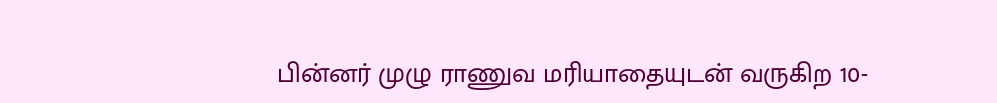பின்னர் முழு ராணுவ மரியாதையுடன் வருகிற 10-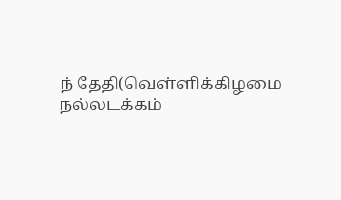ந் தேதி(வெள்ளிக்கிழமை நல்லடக்கம்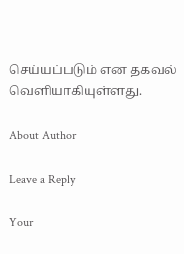செய்யப்படும் என தகவல் வெளியாகியுள்ளது.

About Author

Leave a Reply

Your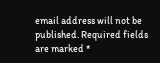email address will not be published. Required fields are marked *